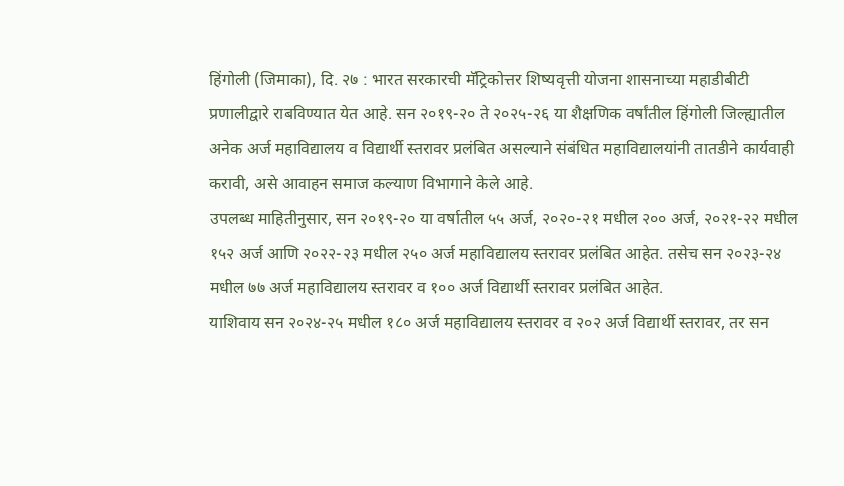हिंगोली (जिमाका), दि. २७ : भारत सरकारची मॅट्रिकोत्तर शिष्यवृत्ती योजना शासनाच्या महाडीबीटी प्रणालीद्वारे राबविण्यात येत आहे. सन २०१९-२० ते २०२५-२६ या शैक्षणिक वर्षांतील हिंगोली जिल्ह्यातील अनेक अर्ज महाविद्यालय व विद्यार्थी स्तरावर प्रलंबित असल्याने संबंधित महाविद्यालयांनी तातडीने कार्यवाही करावी, असे आवाहन समाज कल्याण विभागाने केले आहे.
उपलब्ध माहितीनुसार, सन २०१९-२० या वर्षातील ५५ अर्ज, २०२०-२१ मधील २०० अर्ज, २०२१-२२ मधील १५२ अर्ज आणि २०२२-२३ मधील २५० अर्ज महाविद्यालय स्तरावर प्रलंबित आहेत. तसेच सन २०२३-२४ मधील ७७ अर्ज महाविद्यालय स्तरावर व १०० अर्ज विद्यार्थी स्तरावर प्रलंबित आहेत.
याशिवाय सन २०२४-२५ मधील १८० अर्ज महाविद्यालय स्तरावर व २०२ अर्ज विद्यार्थी स्तरावर, तर सन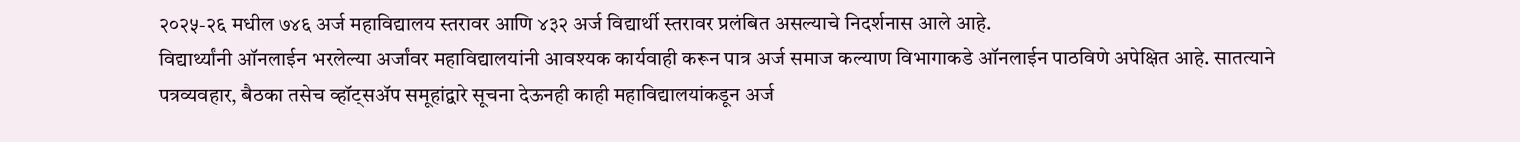२०२५-२६ मधील ७४६ अर्ज महाविद्यालय स्तरावर आणि ४३२ अर्ज विद्यार्थी स्तरावर प्रलंबित असल्याचे निदर्शनास आले आहे.
विद्यार्थ्यांनी ऑनलाईन भरलेल्या अर्जांवर महाविद्यालयांनी आवश्यक कार्यवाही करून पात्र अर्ज समाज कल्याण विभागाकडे ऑनलाईन पाठविणे अपेक्षित आहे. सातत्याने पत्रव्यवहार, बैठका तसेच व्हॉट्सॲप समूहांद्वारे सूचना देऊनही काही महाविद्यालयांकडून अर्ज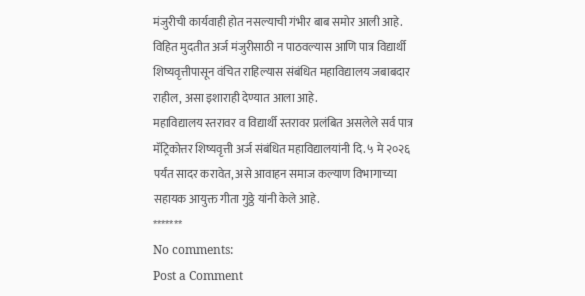मंजुरीची कार्यवाही होत नसल्याची गंभीर बाब समोर आली आहे.
विहित मुदतीत अर्ज मंजुरीसाठी न पाठवल्यास आणि पात्र विद्यार्थी शिष्यवृत्तीपासून वंचित राहिल्यास संबंधित महाविद्यालय जबाबदार राहील, असा इशाराही देण्यात आला आहे.
महाविद्यालय स्तरावर व विद्यार्थी स्तरावर प्रलंबित असलेले सर्व पात्र मॅट्रिकोत्तर शिष्यवृत्ती अर्ज संबंधित महाविद्यालयांनी दि. ५ मे २०२६ पर्यंत सादर करावेत, असे आवाहन समाज कल्याण विभागाच्या सहायक आयुक्त गीता गुठ्ठे यांनी केले आहे.
*******
No comments:
Post a Comment